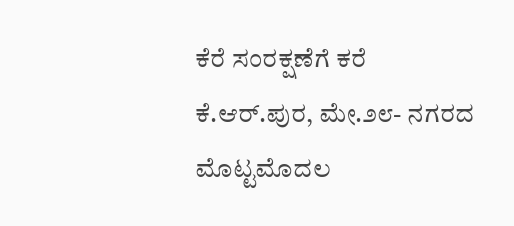ಕೆರೆ ಸಂರಕ್ಷಣೆಗೆ ಕರೆ
ಕೆ.ಆರ್.ಪುರ, ಮೇ.೨೮- ನಗರದ ಮೊಟ್ಟಮೊದಲ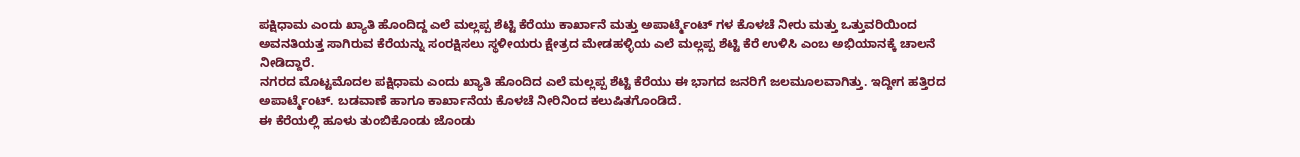ಪಕ್ಷಿಧಾಮ ಎಂದು ಖ್ಯಾತಿ ಹೊಂದಿದ್ದ ಎಲೆ ಮಲ್ಲಪ್ಪ ಶೆಟ್ಟಿ ಕೆರೆಯು ಕಾರ್ಖಾನೆ ಮತ್ತು ಅಪಾರ್ಟ್ಮೆಂಟ್ ಗಳ ಕೊಳಚೆ ನೀರು ಮತ್ತು ಒತ್ತುವರಿಯಿಂದ ಅವನತಿಯತ್ತ ಸಾಗಿರುವ ಕೆರೆಯನ್ನು ಸಂರಕ್ಷಿಸಲು ಸ್ಥಳೀಯರು ಕ್ಷೇತ್ರದ ಮೇಡಹಳ್ಳಿಯ ಎಲೆ ಮಲ್ಲಪ್ಪ ಶೆಟ್ಟಿ ಕೆರೆ ಉಳಿಸಿ ಎಂಬ ಅಭಿಯಾನಕ್ಕೆ ಚಾಲನೆ ನೀಡಿದ್ದಾರೆ.
ನಗರದ ಮೊಟ್ಟಮೊದಲ ಪಕ್ಷಿಧಾಮ ಎಂದು ಖ್ಯಾತಿ ಹೊಂದಿದ ಎಲೆ ಮಲ್ಲಪ್ಪ ಶೆಟ್ಟಿ ಕೆರೆಯು ಈ ಭಾಗದ ಜನರಿಗೆ ಜಲಮೂಲವಾಗಿತ್ತು. ಇದ್ದೀಗ ಹತ್ತಿರದ ಅಪಾರ್ಟ್ಮೆಂಟ್. ಬಡವಾಣೆ ಹಾಗೂ ಕಾರ್ಖಾನೆಯ ಕೊಳಚೆ ನೀರಿನಿಂದ ಕಲುಷಿತಗೊಂಡಿದೆ.
ಈ ಕೆರೆಯಲ್ಲಿ ಹೂಳು ತುಂಬಿಕೊಂಡು ಜೊಂಡು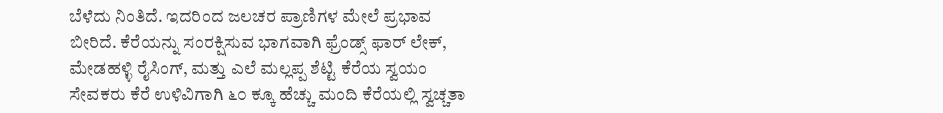ಬೆಳೆದು ನಿಂತಿದೆ. ಇದರಿಂದ ಜಲಚರ ಪ್ರಾಣಿಗಳ ಮೇಲೆ ಪ್ರಭಾವ ಬೀರಿದೆ. ಕೆರೆಯನ್ನು ಸಂರಕ್ಷಿಸುವ ಭಾಗವಾಗಿ ಫ್ರೆಂಡ್ಸ್ ಫಾರ್ ಲೇಕ್, ಮೇಡಹಳ್ಳಿ ರೈಸಿಂಗ್, ಮತ್ತು ಎಲೆ ಮಲ್ಲಪ್ಪ ಶೆಟ್ಟಿ ಕೆರೆಯ ಸ್ವಯಂ ಸೇವಕರು ಕೆರೆ ಉಳಿವಿಗಾಗಿ ೬೦ ಕ್ಕೂ ಹೆಚ್ಚು ಮಂದಿ ಕೆರೆಯಲ್ಲಿ ಸ್ವಚ್ಚತಾ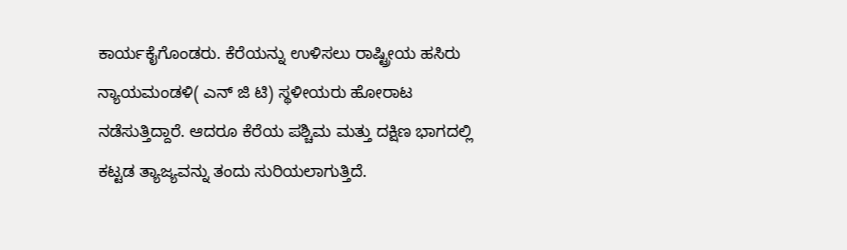ಕಾರ್ಯಕೈಗೊಂಡರು. ಕೆರೆಯನ್ನು ಉಳಿಸಲು ರಾಷ್ಟ್ರೀಯ ಹಸಿರು ನ್ಯಾಯಮಂಡಳಿ( ಎನ್ ಜಿ ಟಿ) ಸ್ಥಳೀಯರು ಹೋರಾಟ ನಡೆಸುತ್ತಿದ್ದಾರೆ. ಆದರೂ ಕೆರೆಯ ಪಶ್ಚಿಮ ಮತ್ತು ದಕ್ಷಿಣ ಭಾಗದಲ್ಲಿ ಕಟ್ಟಡ ತ್ಯಾಜ್ಯವನ್ನು ತಂದು ಸುರಿಯಲಾಗುತ್ತಿದೆ.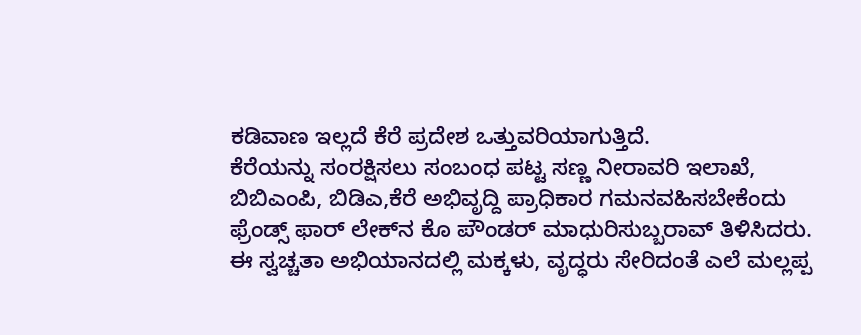ಕಡಿವಾಣ ಇಲ್ಲದೆ ಕೆರೆ ಪ್ರದೇಶ ಒತ್ತುವರಿಯಾಗುತ್ತಿದೆ.
ಕೆರೆಯನ್ನು ಸಂರಕ್ಷಿಸಲು ಸಂಬಂಧ ಪಟ್ಟ ಸಣ್ಣ ನೀರಾವರಿ ಇಲಾಖೆ, ಬಿಬಿಎಂಪಿ, ಬಿಡಿಎ,ಕೆರೆ ಅಭಿವೃದ್ದಿ ಪ್ರಾಧಿಕಾರ ಗಮನವಹಿಸಬೇಕೆಂದು ಫ್ರೆಂಡ್ಸ್ ಫಾರ್ ಲೇಕ್‌ನ ಕೊ ಪೌಂಡರ್ ಮಾಧುರಿಸುಬ್ಬರಾವ್ ತಿಳಿಸಿದರು.
ಈ ಸ್ವಚ್ಚತಾ ಅಭಿಯಾನದಲ್ಲಿ ಮಕ್ಕಳು, ವೃದ್ಧರು ಸೇರಿದಂತೆ ಎಲೆ ಮಲ್ಲಪ್ಪ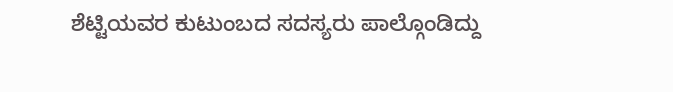ಶೆಟ್ಟಿಯವರ ಕುಟುಂಬದ ಸದಸ್ಯರು ಪಾಲ್ಗೊಂಡಿದ್ದು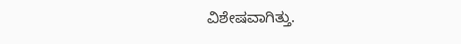ವಿಶೇಷವಾಗಿತ್ತು.